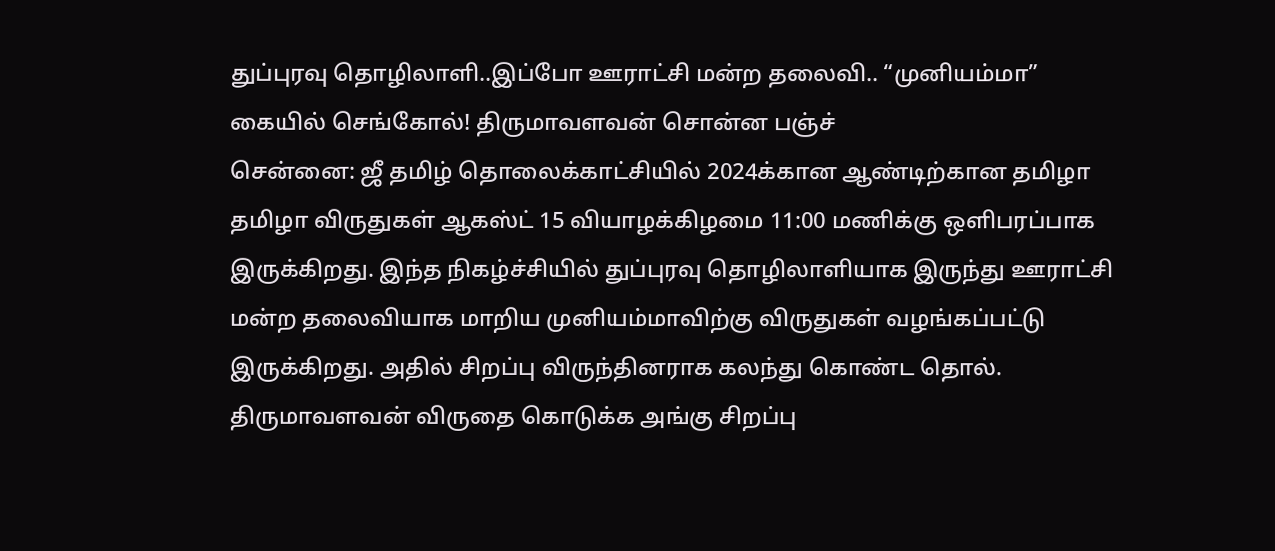துப்புரவு தொழிலாளி..இப்போ ஊராட்சி மன்ற தலைவி.. “முனியம்மா” கையில் செங்கோல்! திருமாவளவன் சொன்ன பஞ்ச்
சென்னை: ஜீ தமிழ் தொலைக்காட்சியில் 2024க்கான ஆண்டிற்கான தமிழா தமிழா விருதுகள் ஆகஸ்ட் 15 வியாழக்கிழமை 11:00 மணிக்கு ஒளிபரப்பாக இருக்கிறது. இந்த நிகழ்ச்சியில் துப்புரவு தொழிலாளியாக இருந்து ஊராட்சி மன்ற தலைவியாக மாறிய முனியம்மாவிற்கு விருதுகள் வழங்கப்பட்டு இருக்கிறது. அதில் சிறப்பு விருந்தினராக கலந்து கொண்ட தொல். திருமாவளவன் விருதை கொடுக்க அங்கு சிறப்பு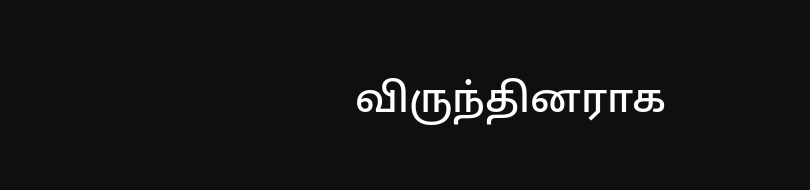விருந்தினராக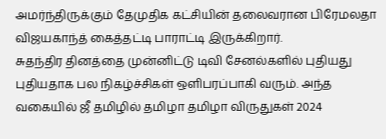அமர்ந்திருக்கும் தேமுதிக கட்சியின் தலைவரான பிரேமலதா விஜயகாந்த் கைத்தட்டி பாராட்டி இருக்கிறார்.
சுதந்திர தினத்தை முன்னிட்டு டிவி சேனல்களில் புதியது புதியதாக பல நிகழ்ச்சிகள் ஒளிபரப்பாகி வரும். அந்த வகையில் ஜீ தமிழில் தமிழா தமிழா விருதுகள் 2024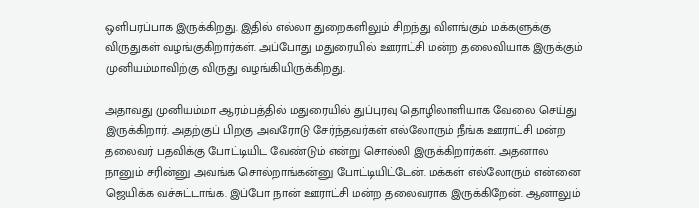ஒளிபரப்பாக இருக்கிறது. இதில் எல்லா துறைகளிலும் சிறந்து விளங்கும் மக்களுக்கு விருதுகள் வழங்குகிறார்கள். அப்போது மதுரையில் ஊராட்சி மன்ற தலைவியாக இருக்கும் முனியம்மாவிற்கு விருது வழங்கியிருக்கிறது.

அதாவது முனியம்மா ஆரம்பத்தில் மதுரையில் துப்புரவு தொழிலாளியாக வேலை செய்து இருக்கிறார். அதற்குப் பிறகு அவரோடு சேர்ந்தவர்கள் எல்லோரும் நீங்க ஊராட்சி மன்ற தலைவர் பதவிக்கு போட்டியிட வேண்டும் என்று சொல்லி இருக்கிறார்கள். அதனால நானும் சரின்னு அவங்க சொல்றாங்கன்னு போட்டியிட்டேன். மக்கள் எல்லோரும் என்னை ஜெயிக்க வச்சுட்டாங்க. இப்போ நான் ஊராட்சி மன்ற தலைவராக இருக்கிறேன். ஆனாலும்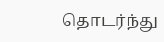தொடர்ந்து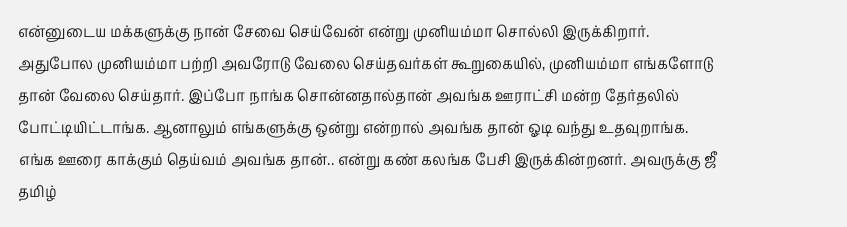என்னுடைய மக்களுக்கு நான் சேவை செய்வேன் என்று முனியம்மா சொல்லி இருக்கிறார்.
அதுபோல முனியம்மா பற்றி அவரோடு வேலை செய்தவர்கள் கூறுகையில், முனியம்மா எங்களோடு தான் வேலை செய்தார். இப்போ நாங்க சொன்னதால்தான் அவங்க ஊராட்சி மன்ற தேர்தலில் போட்டியிட்டாங்க. ஆனாலும் எங்களுக்கு ஒன்று என்றால் அவங்க தான் ஓடி வந்து உதவுறாங்க. எங்க ஊரை காக்கும் தெய்வம் அவங்க தான்.. என்று கண் கலங்க பேசி இருக்கின்றனர். அவருக்கு ஜீ தமிழ்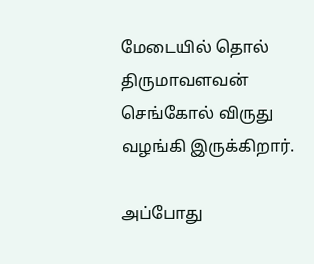மேடையில் தொல் திருமாவளவன் செங்கோல் விருது வழங்கி இருக்கிறார்.

அப்போது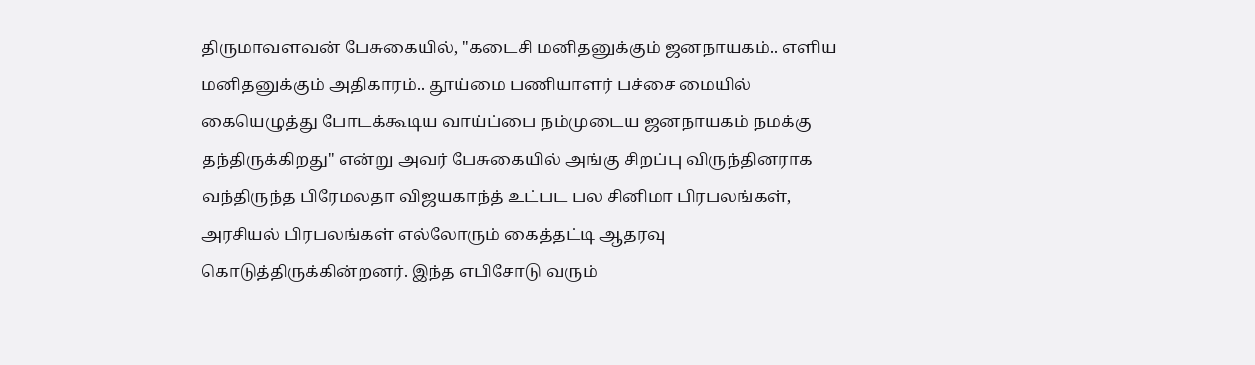திருமாவளவன் பேசுகையில், "கடைசி மனிதனுக்கும் ஜனநாயகம்.. எளிய மனிதனுக்கும் அதிகாரம்.. தூய்மை பணியாளர் பச்சை மையில் கையெழுத்து போடக்கூடிய வாய்ப்பை நம்முடைய ஜனநாயகம் நமக்கு தந்திருக்கிறது" என்று அவர் பேசுகையில் அங்கு சிறப்பு விருந்தினராக வந்திருந்த பிரேமலதா விஜயகாந்த் உட்பட பல சினிமா பிரபலங்கள், அரசியல் பிரபலங்கள் எல்லோரும் கைத்தட்டி ஆதரவு கொடுத்திருக்கின்றனர். இந்த எபிசோடு வரும்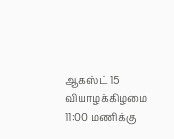ஆகஸ்ட் 15 வியாழக்கிழமை 11:00 மணிக்கு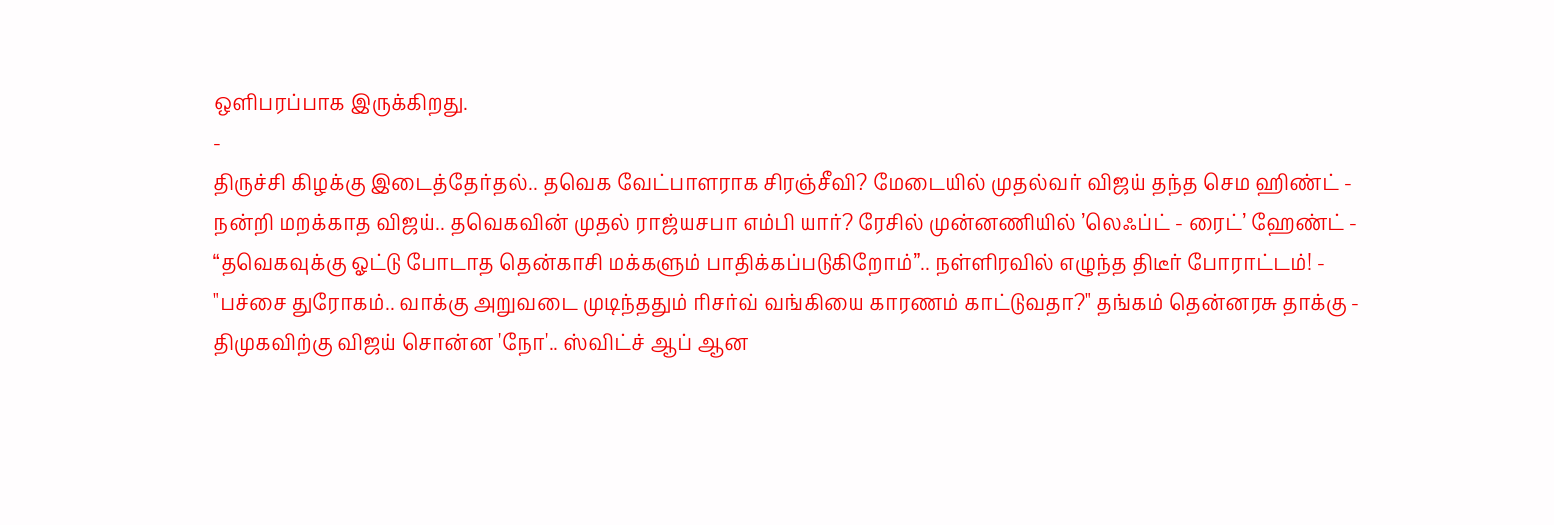ஒளிபரப்பாக இருக்கிறது.
-
திருச்சி கிழக்கு இடைத்தேர்தல்.. தவெக வேட்பாளராக சிரஞ்சீவி? மேடையில் முதல்வர் விஜய் தந்த செம ஹிண்ட் -
நன்றி மறக்காத விஜய்.. தவெகவின் முதல் ராஜ்யசபா எம்பி யார்? ரேசில் முன்னணியில் ’லெஃப்ட் - ரைட்’ ஹேண்ட் -
“தவெகவுக்கு ஓட்டு போடாத தென்காசி மக்களும் பாதிக்கப்படுகிறோம்”.. நள்ளிரவில் எழுந்த திடீர் போராட்டம்! -
"பச்சை துரோகம்.. வாக்கு அறுவடை முடிந்ததும் ரிசர்வ் வங்கியை காரணம் காட்டுவதா?" தங்கம் தென்னரசு தாக்கு -
திமுகவிற்கு விஜய் சொன்ன 'நோ'.. ஸ்விட்ச் ஆப் ஆன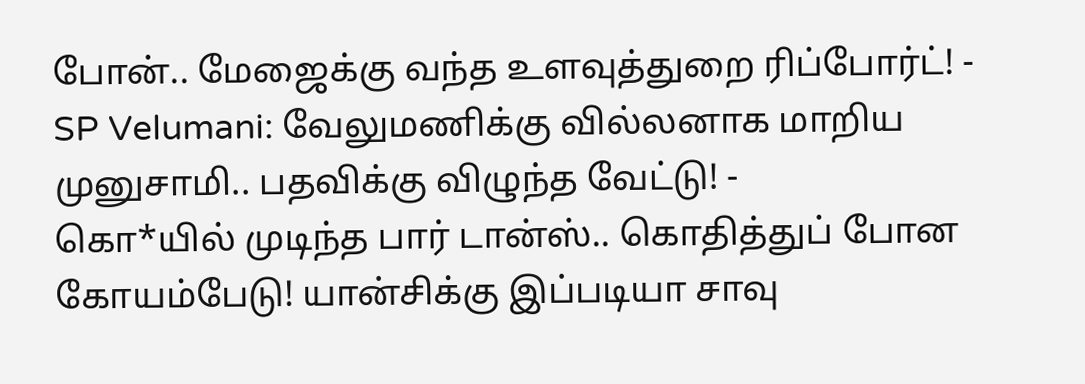போன்.. மேஜைக்கு வந்த உளவுத்துறை ரிப்போர்ட்! -
SP Velumani: வேலுமணிக்கு வில்லனாக மாறிய முனுசாமி.. பதவிக்கு விழுந்த வேட்டு! -
கொ*யில் முடிந்த பார் டான்ஸ்.. கொதித்துப் போன கோயம்பேடு! யான்சிக்கு இப்படியா சாவு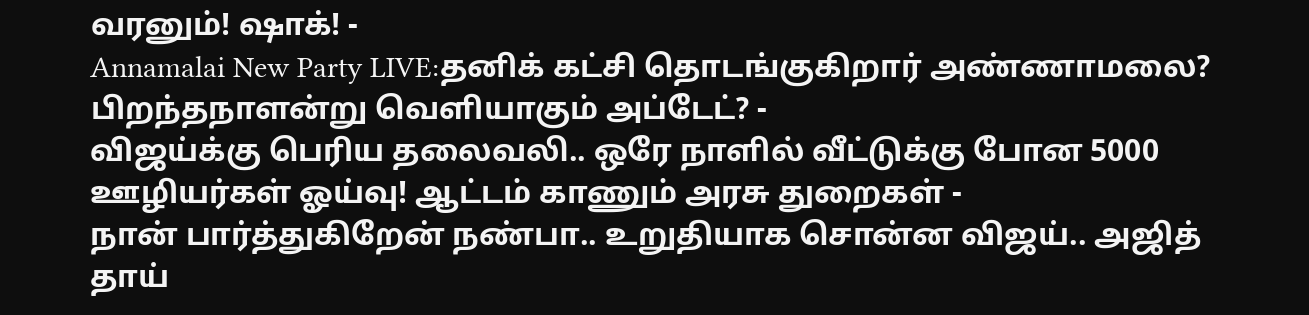வரனும்! ஷாக்! -
Annamalai New Party LIVE:தனிக் கட்சி தொடங்குகிறார் அண்ணாமலை? பிறந்தநாளன்று வெளியாகும் அப்டேட்? -
விஜய்க்கு பெரிய தலைவலி.. ஒரே நாளில் வீட்டுக்கு போன 5000 ஊழியர்கள் ஓய்வு! ஆட்டம் காணும் அரசு துறைகள் -
நான் பார்த்துகிறேன் நண்பா.. உறுதியாக சொன்ன விஜய்.. அஜித் தாய்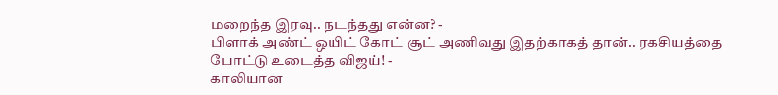மறைந்த இரவு.. நடந்தது என்ன? -
பிளாக் அண்ட் ஒயிட் கோட் சூட் அணிவது இதற்காகத் தான்.. ரகசியத்தை போட்டு உடைத்த விஜய்! -
காலியான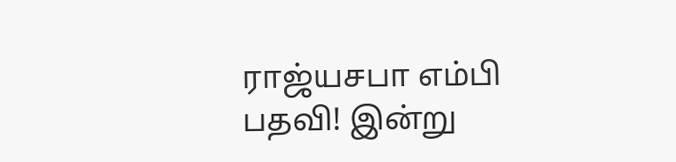ராஜ்யசபா எம்பி பதவி! இன்று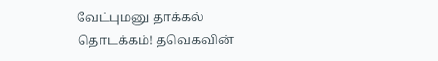வேட்புமனு தாக்கல் தொடக்கம்! தவெகவின்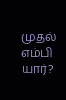முதல் எம்பி யார்?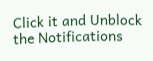Click it and Unblock the Notifications